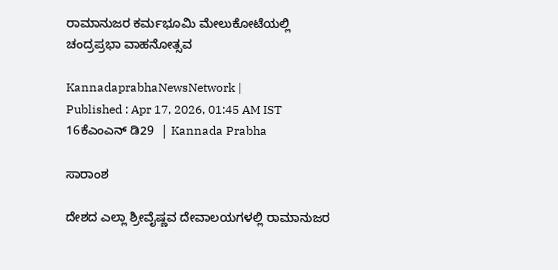ರಾಮಾನುಜರ ಕರ್ಮಭೂಮಿ ಮೇಲುಕೋಟೆಯಲ್ಲಿ ಚಂದ್ರಪ್ರಭಾ ವಾಹನೋತ್ಸವ

KannadaprabhaNewsNetwork |
Published : Apr 17, 2026, 01:45 AM IST
16ಕೆಎಂಎನ್ ಡಿ29  | Kannada Prabha

ಸಾರಾಂಶ

ದೇಶದ ಎಲ್ಲಾ ಶ್ರೀವೈಷ್ಣವ ದೇವಾಲಯಗಳಲ್ಲಿ ರಾಮಾನುಜರ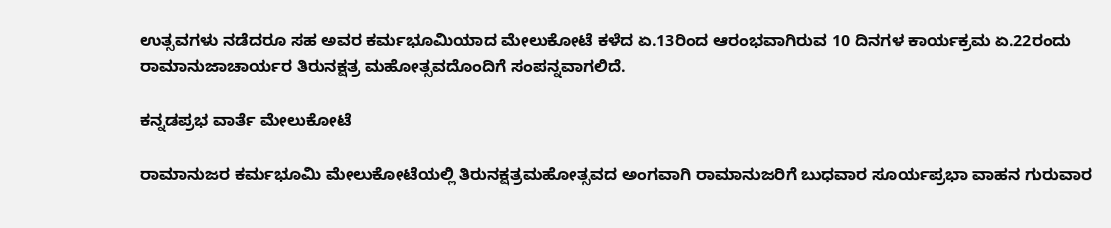ಉತ್ಸವಗಳು ನಡೆದರೂ ಸಹ ಅವರ ಕರ್ಮಭೂಮಿಯಾದ ಮೇಲುಕೋಟೆ ಕಳೆದ ಏ.13ರಿಂದ ಆರಂಭವಾಗಿರುವ 10 ದಿನಗಳ ಕಾರ್ಯಕ್ರಮ ಏ.22ರಂದು ರಾಮಾನುಜಾಚಾರ್ಯರ ತಿರುನಕ್ಷತ್ರ ಮಹೋತ್ಸವದೊಂದಿಗೆ ಸಂಪನ್ನವಾಗಲಿದೆ.

ಕನ್ನಡಪ್ರಭ ವಾರ್ತೆ ಮೇಲುಕೋಟೆ

ರಾಮಾನುಜರ ಕರ್ಮಭೂಮಿ ಮೇಲುಕೋಟೆಯಲ್ಲಿ ತಿರುನಕ್ಷತ್ರಮಹೋತ್ಸವದ ಅಂಗವಾಗಿ ರಾಮಾನುಜರಿಗೆ ಬುಧವಾರ ಸೂರ್ಯಪ್ರಭಾ ವಾಹನ ಗುರುವಾರ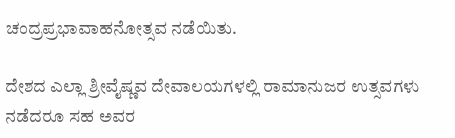ಚಂದ್ರಪ್ರಭಾವಾಹನೋತ್ಸವ ನಡೆಯಿತು.

ದೇಶದ ಎಲ್ಲಾ ಶ್ರೀವೈಷ್ಣವ ದೇವಾಲಯಗಳಲ್ಲಿ ರಾಮಾನುಜರ ಉತ್ಸವಗಳು ನಡೆದರೂ ಸಹ ಅವರ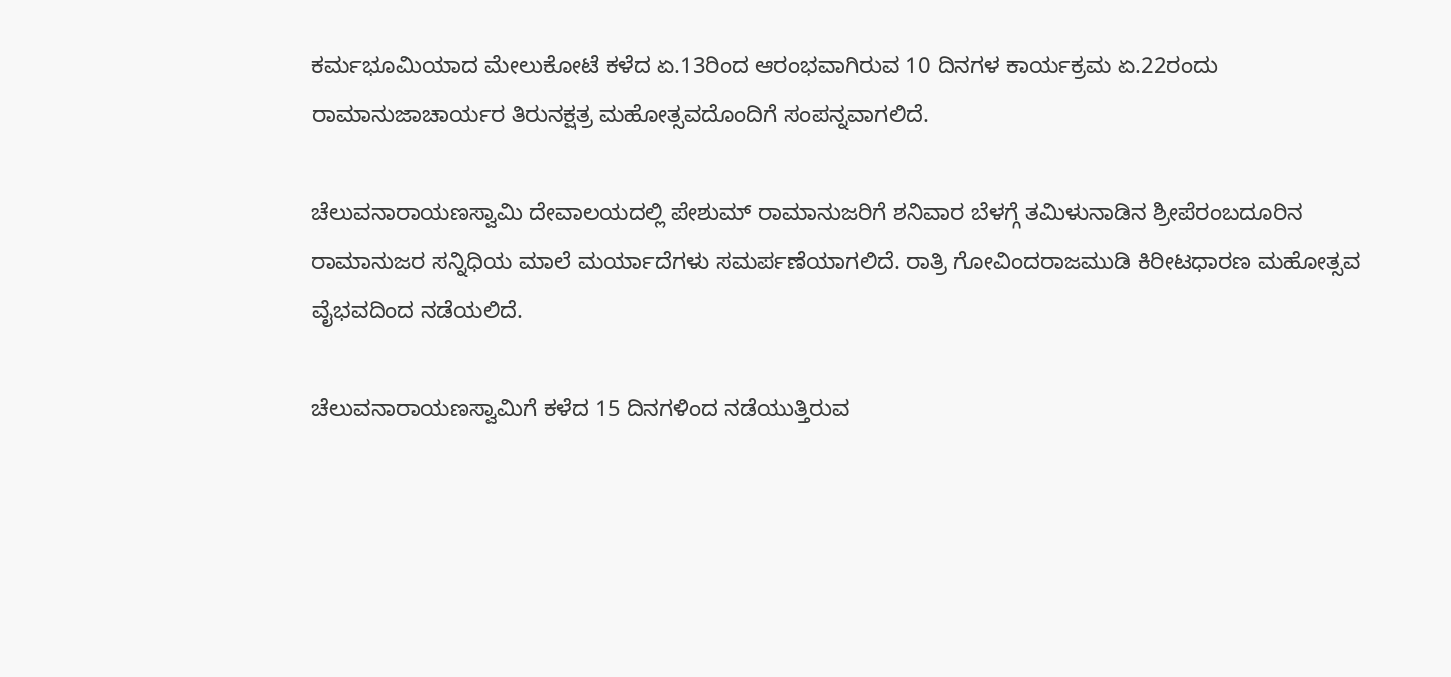ಕರ್ಮಭೂಮಿಯಾದ ಮೇಲುಕೋಟೆ ಕಳೆದ ಏ.13ರಿಂದ ಆರಂಭವಾಗಿರುವ 10 ದಿನಗಳ ಕಾರ್ಯಕ್ರಮ ಏ.22ರಂದು ರಾಮಾನುಜಾಚಾರ್ಯರ ತಿರುನಕ್ಷತ್ರ ಮಹೋತ್ಸವದೊಂದಿಗೆ ಸಂಪನ್ನವಾಗಲಿದೆ.

ಚೆಲುವನಾರಾಯಣಸ್ವಾಮಿ ದೇವಾಲಯದಲ್ಲಿ ಪೇಶುಮ್ ರಾಮಾನುಜರಿಗೆ ಶನಿವಾರ ಬೆಳಗ್ಗೆ ತಮಿಳುನಾಡಿನ ಶ್ರೀಪೆರಂಬದೂರಿನ ರಾಮಾನುಜರ ಸನ್ನಿಧಿಯ ಮಾಲೆ ಮರ್ಯಾದೆಗಳು ಸಮರ್ಪಣೆಯಾಗಲಿದೆ. ರಾತ್ರಿ ಗೋವಿಂದರಾಜಮುಡಿ ಕಿರೀಟಧಾರಣ ಮಹೋತ್ಸವ ವೈಭವದಿಂದ ನಡೆಯಲಿದೆ.

ಚೆಲುವನಾರಾಯಣಸ್ವಾಮಿಗೆ ಕಳೆದ 15 ದಿನಗಳಿಂದ ನಡೆಯುತ್ತಿರುವ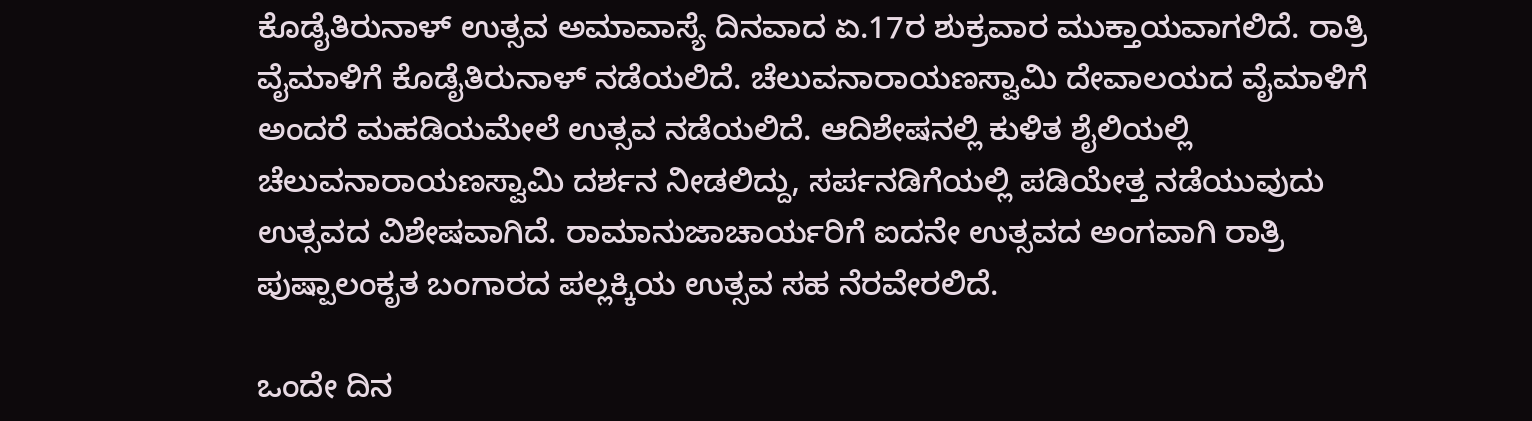ಕೊಡೈತಿರುನಾಳ್ ಉತ್ಸವ ಅಮಾವಾಸ್ಯೆ ದಿನವಾದ ಏ.17ರ ಶುಕ್ರವಾರ ಮುಕ್ತಾಯವಾಗಲಿದೆ. ರಾತ್ರಿ ವೈಮಾಳಿಗೆ ಕೊಡೈತಿರುನಾಳ್ ನಡೆಯಲಿದೆ. ಚೆಲುವನಾರಾಯಣಸ್ವಾಮಿ ದೇವಾಲಯದ ವೈಮಾಳಿಗೆ ಅಂದರೆ ಮಹಡಿಯಮೇಲೆ ಉತ್ಸವ ನಡೆಯಲಿದೆ. ಆದಿಶೇಷನಲ್ಲಿ ಕುಳಿತ ಶೈಲಿಯಲ್ಲಿ ಚೆಲುವನಾರಾಯಣಸ್ವಾಮಿ ದರ್ಶನ ನೀಡಲಿದ್ದು, ಸರ್ಪನಡಿಗೆಯಲ್ಲಿ ಪಡಿಯೇತ್ತ ನಡೆಯುವುದು ಉತ್ಸವದ ವಿಶೇಷವಾಗಿದೆ. ರಾಮಾನುಜಾಚಾರ್ಯರಿಗೆ ಐದನೇ ಉತ್ಸವದ ಅಂಗವಾಗಿ ರಾತ್ರಿ ಪುಷ್ಪಾಲಂಕೃತ ಬಂಗಾರದ ಪಲ್ಲಕ್ಕಿಯ ಉತ್ಸವ ಸಹ ನೆರವೇರಲಿದೆ.

ಒಂದೇ ದಿನ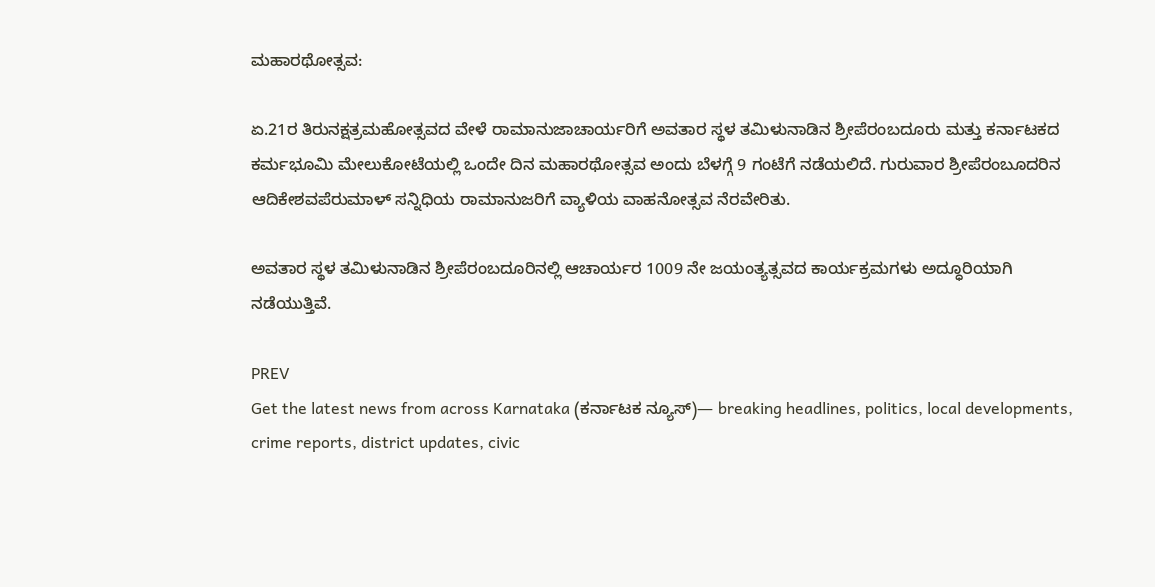ಮಹಾರಥೋತ್ಸವ:

ಏ.21ರ ತಿರುನಕ್ಷತ್ರಮಹೋತ್ಸವದ ವೇಳೆ ರಾಮಾನುಜಾಚಾರ್ಯರಿಗೆ ಅವತಾರ ಸ್ಥಳ ತಮಿಳುನಾಡಿನ ಶ್ರೀಪೆರಂಬದೂರು ಮತ್ತು ಕರ್ನಾಟಕದ ಕರ್ಮಭೂಮಿ ಮೇಲುಕೋಟೆಯಲ್ಲಿ ಒಂದೇ ದಿನ ಮಹಾರಥೋತ್ಸವ ಅಂದು ಬೆಳಗ್ಗೆ 9 ಗಂಟೆಗೆ ನಡೆಯಲಿದೆ. ಗುರುವಾರ ಶ್ರೀಪೆರಂಬೂದರಿನ ಆದಿಕೇಶವಪೆರುಮಾಳ್ ಸನ್ನಿಧಿಯ ರಾಮಾನುಜರಿಗೆ ವ್ಯಾಳಿಯ ವಾಹನೋತ್ಸವ ನೆರವೇರಿತು.

ಅವತಾರ ಸ್ಥಳ ತಮಿಳುನಾಡಿನ ಶ್ರೀಪೆರಂಬದೂರಿನಲ್ಲಿ ಆಚಾರ್ಯರ 1009 ನೇ ಜಯಂತ್ಯತ್ಸವದ ಕಾರ್ಯಕ್ರಮಗಳು ಅದ್ಧೂರಿಯಾಗಿ ನಡೆಯುತ್ತಿವೆ.

PREV
Get the latest news from across Karnataka (ಕರ್ನಾಟಕ ನ್ಯೂಸ್)— breaking headlines, politics, local developments, crime reports, district updates, civic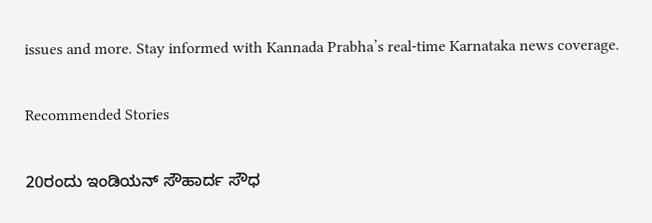issues and more. Stay informed with Kannada Prabha’s real‑time Karnataka news coverage.

Recommended Stories

20ರಂದು ಇಂಡಿಯನ್‌ ಸೌಹಾರ್ದ ಸೌಧ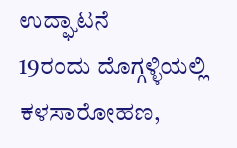ಉದ್ಘಾಟನೆ
19ರಂದು ದೊಗ್ಗಳ್ಳಿಯಲ್ಲಿ ಕಳಸಾರೋಹಣ,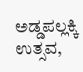ಅಡ್ಡಪಲ್ಲಕ್ಕಿ ಉತ್ಸವ,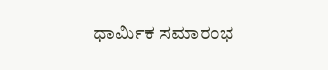ಧಾರ್ಮಿಕ ಸಮಾರಂಭ